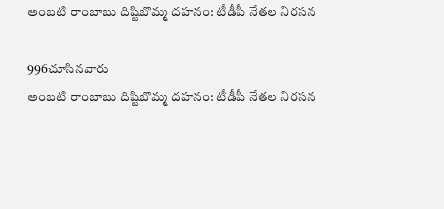అంబటి రాంబాబు దిష్టిబొమ్మ దహనం: టీడీపీ నేతల నిరసన

996చూసినవారు
అంబటి రాంబాబు దిష్టిబొమ్మ దహనం: టీడీపీ నేతల నిరసన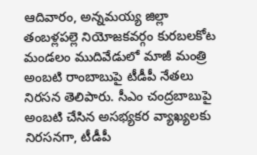ఆదివారం, అన్నమయ్య జిల్లా తంబళ్లపల్లె నియోజకవర్గం కురబలకోట మండలం ముదివేడులో మాజీ మంత్రి అంబటి రాంబాబుపై టీడీపీ నేతలు నిరసన తెలిపారు. సీఎం చంద్రబాబుపై అంబటి చేసిన అసభ్యకర వ్యాఖ్యలకు నిరసనగా, టీడీపీ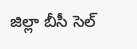జిల్లా బీసీ సెల్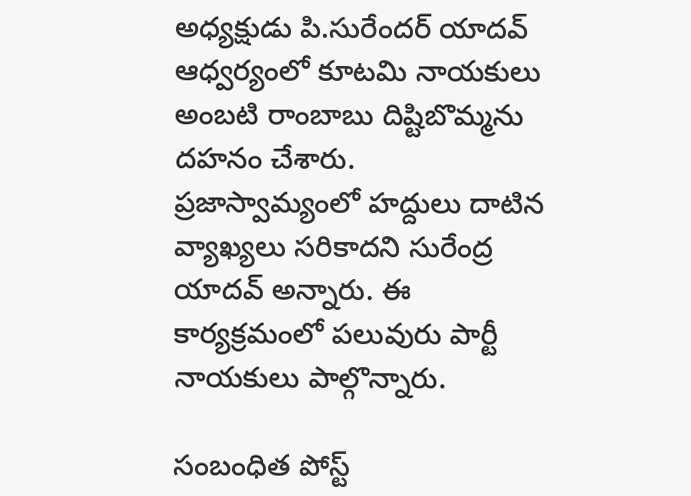అధ్యక్షుడు పి.సురేందర్ యాదవ్ ఆధ్వర్యంలో కూటమి నాయకులు అంబటి రాంబాబు దిష్టిబొమ్మను దహనం చేశారు. ప్రజాస్వామ్యంలో హద్దులు దాటిన వ్యాఖ్యలు సరికాదని సురేంద్ర యాదవ్ అన్నారు. ఈ కార్యక్రమంలో పలువురు పార్టీ నాయకులు పాల్గొన్నారు.

సంబంధిత పోస్ట్